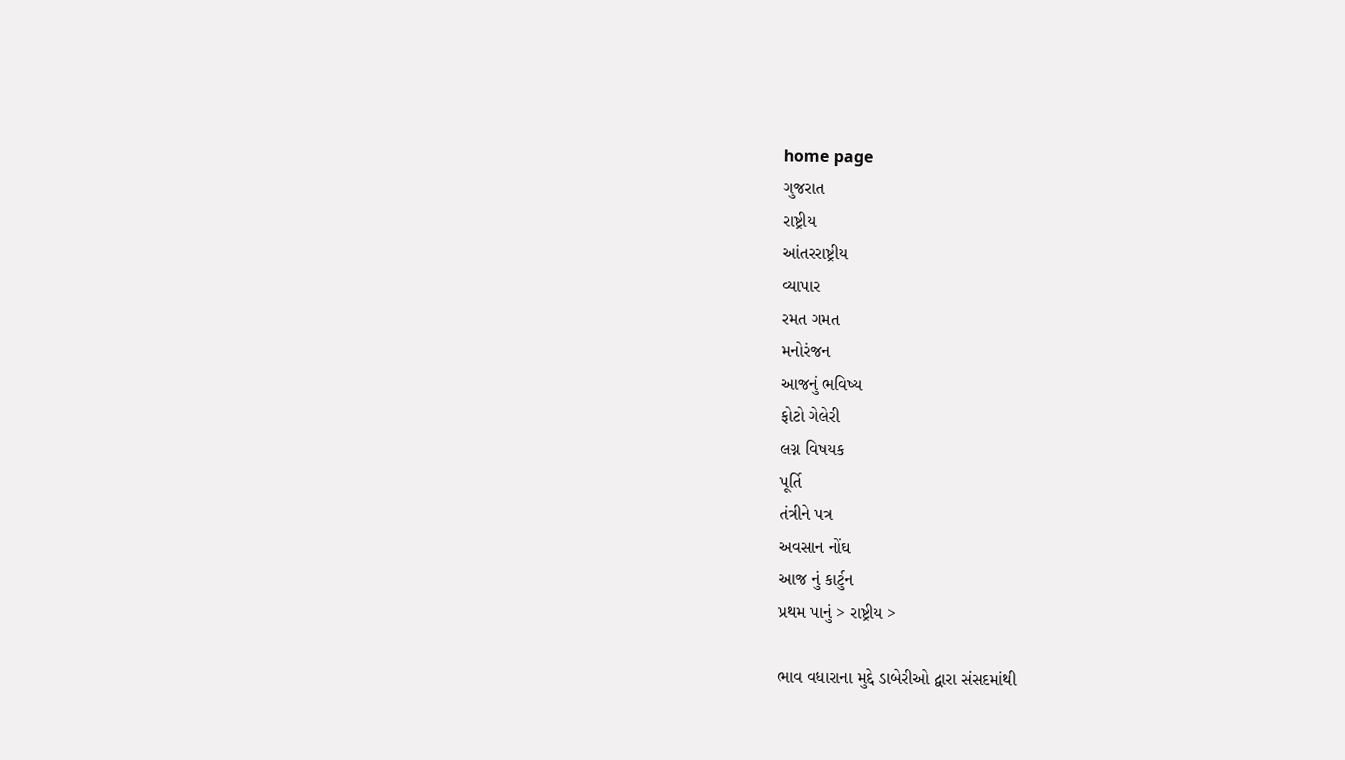home page
ગુજરાત
રાષ્ટ્રીય
આંતરરાષ્ટ્રીય
વ્યાપાર
રમત ગમત
મનોરંજન
આજનું ભવિષ્ય
ફોટો ગેલેરી
લગ્ન વિષયક
પૂર્તિ
તંત્રીને પત્ર
અવસાન નોંઘ
આજ નું કાર્ટુન
પ્રથમ પાનું > રાષ્ટ્રીય >

ભાવ વધારાના મુદ્દે ડાબેરીઓ દ્વારા સંસદમાંથી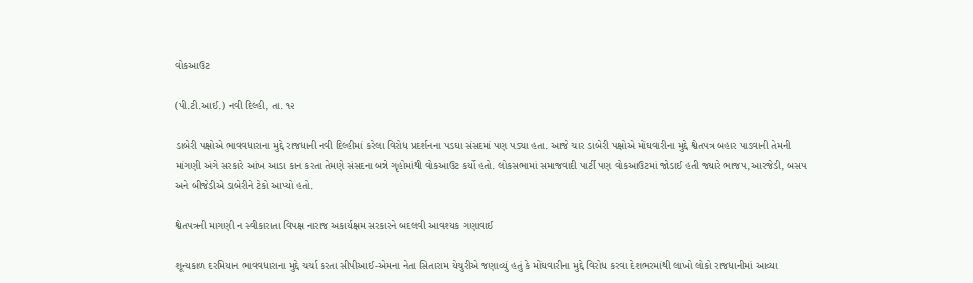વોકઆઉટ

(પી.ટી.આઈ.) નવી દિલ્હી, તા. ૧૨

ડાબેરી પક્ષોએ ભાવવધારાના મુદ્દે રાજધાની નવી દિલ્હીમાં કરેલા વિરોધ પ્રદર્શનના પડઘા સંસદમાં પણ પડ્યા હતા. આજે ચાર ડાબેરી પક્ષોએ મોંઘવારીના મુદ્દે શ્વેતપત્ર બહાર પાડવાની તેમની માંગણી અંગે સરકારે આંખ આડા કાન કરતા તેમણે સંસદના બન્ને ગૃહોમાંથી વોકઆઉટ કર્યો હતો. લોકસભામાં સમાજવાદી પાર્ટી પણ વોકઆઉટમાં જોડાઈ હતી જ્યારે ભાજપ,આરજેડી, બસપ અને બીજેડીએ ડાબેરીને ટેકો આપ્યો હતો.

શ્વેતપત્રની માગણી ન સ્વીકારાતા વિપક્ષ નારાજ અકાર્યક્ષમ સરકારને બદલવી આવશ્યક ગણાવાઈ

શૂન્યકાળ દરમિયાન ભાવવધારાના મુદ્દે ચર્ચા કરતા સીપીઆઈ-એમના નેતા સિતારામ યેચુરીએ જણાવ્યું હતું કે મોંઘવારીના મુદ્દે વિરોધ કરવા દેશભરમાંથી લાખો લોકો રાજધાનીમાં આવ્યા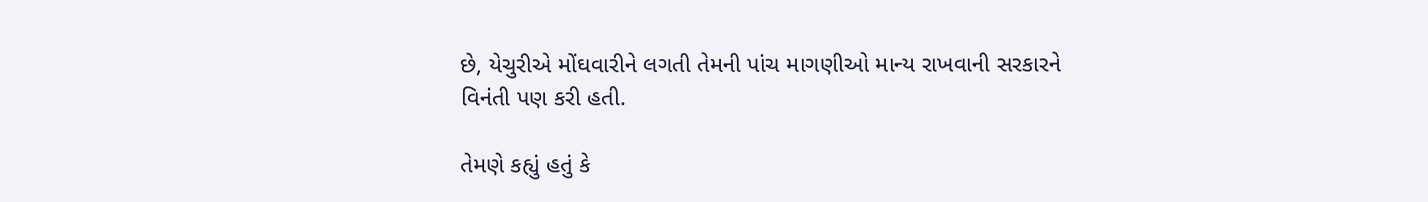છે, યેચુરીએ મોંઘવારીને લગતી તેમની પાંચ માગણીઓ માન્ય રાખવાની સરકારને વિનંતી પણ કરી હતી.

તેમણે કહ્યું હતું કે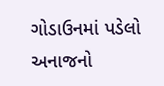ગોડાઉનમાં પડેલો અનાજનો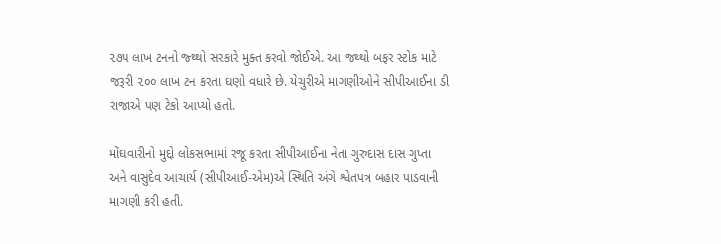૨૭૫ લાખ ટનનો જ્થ્થો સરકારે મુક્ત કરવો જોઈએ. આ જથ્થો બફર સ્ટોક માટે જરૂરી ૨૦૦ લાખ ટન કરતા ઘણો વધારે છે. યેચુરીએ માગણીઓને સીપીઆઈના ડી રાજાએ પણ ટેકો આપ્યો હતો.

મોંઘવારીનો મુદ્દો લોકસભામાં રજૂ કરતા સીપીઆઈના નેતા ગુરુદાસ દાસ ગુપ્તા અને વાસુદેવ આચાર્ય (સીપીઆઈ-એમ)એ સ્થિતિ અંગે શ્વેતપત્ર બહાર પાડવાની માગણી કરી હતી.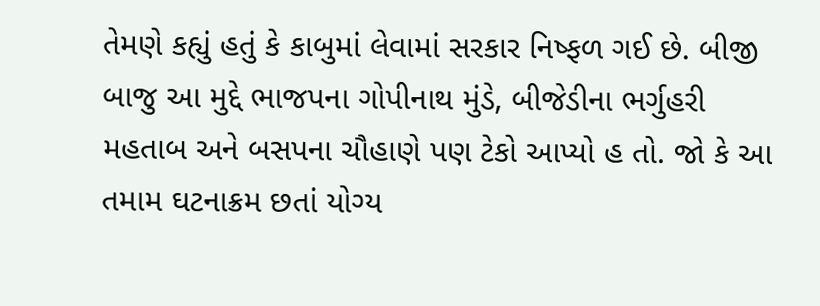તેમણે કહ્યું હતું કે કાબુમાં લેવામાં સરકાર નિષ્ફળ ગઈ છે. બીજી બાજુ આ મુદ્દે ભાજપના ગોપીનાથ મુંડે, બીજેડીના ભર્ગુહરી મહતાબ અને બસપના ચૌહાણે પણ ટેકો આપ્યો હ તો. જો કે આ તમામ ઘટનાક્રમ છતાં યોગ્ય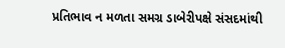પ્રતિભાવ ન મળતા સમગ્ર ડાબેરીપક્ષે સંસદમાંથી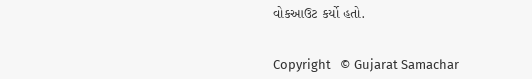વોકઆઉટ કર્યો હતો.


Copyright   © Gujarat Samachar